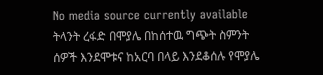No media source currently available
ትላንት ረፋድ በሞያሌ በከሰተዉ ግጭት ስምንት ሰዎች እንደሞቱና ከአርባ በላይ እንደቆሰሉ የሞያሌ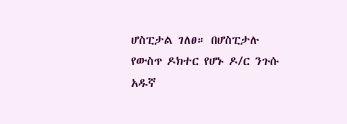ሆስፒታል ገለፀ። በሆስፒታሉ የውስጥ ዶክተር የሆኑ ዶ/ር ንጉሱ አዱኛ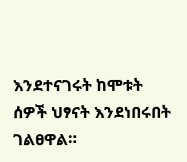እንደተናገሩት ከሞቱት ሰዎች ህፃናት እንደነበሩበት ገልፀዋል።